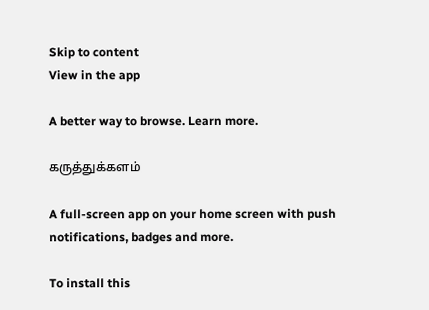Skip to content
View in the app

A better way to browse. Learn more.

கருத்துக்களம்

A full-screen app on your home screen with push notifications, badges and more.

To install this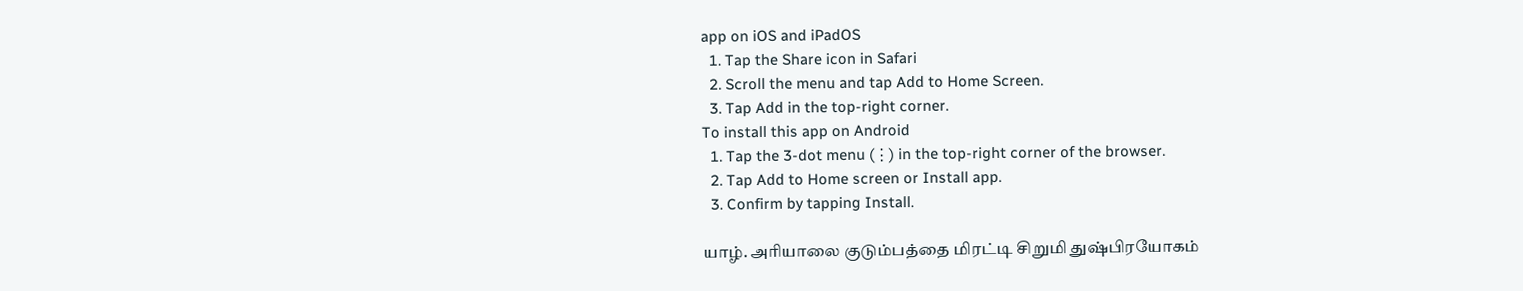app on iOS and iPadOS
  1. Tap the Share icon in Safari
  2. Scroll the menu and tap Add to Home Screen.
  3. Tap Add in the top-right corner.
To install this app on Android
  1. Tap the 3-dot menu (⋮) in the top-right corner of the browser.
  2. Tap Add to Home screen or Install app.
  3. Confirm by tapping Install.

யாழ். அரியாலை குடும்பத்தை மிரட்டி சிறுமி துஷ்பிரயோகம்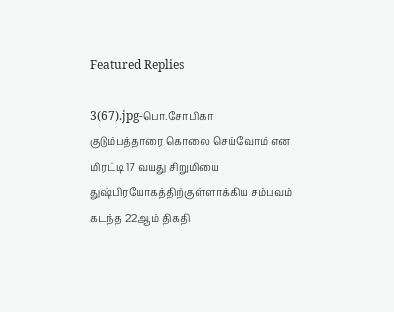Featured Replies

3(67).jpg-பொ.சோபிகா
குடும்பத்தாரை கொலை செய்வோம் என மிரட்டி 17 வயது சிறுமியை துஷ்பிரயோகத்திற்குள்ளாக்கிய சம்பவம் கடந்த 22ஆம் திகதி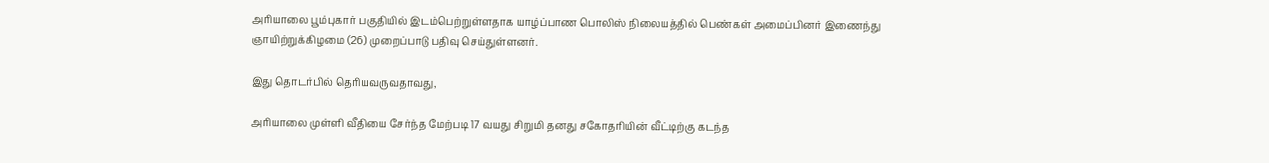அரியாலை பூம்புகார் பகுதியில் இடம்பெற்றுள்ளதாக யாழ்ப்பாண பொலிஸ் நிலையத்தில் பெண்கள் அமைப்பினர் இணைந்து ஞாயிற்றுக்கிழமை (26) முறைப்பாடு பதிவு செய்துள்ளனர்.

இது தொடர்பில் தெரியவருவதாவது,

அரியாலை முள்ளி வீதியை சேர்ந்த மேற்படி 17 வயது சிறுமி தனது சகோதரியின் வீட்டிற்கு கடந்த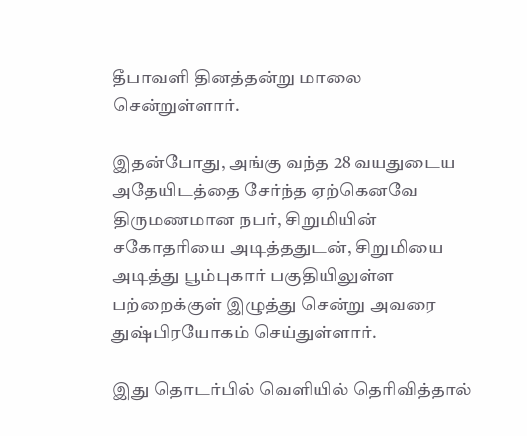தீபாவளி தினத்தன்று மாலை சென்றுள்ளார்.

இதன்போது, அங்கு வந்த 28 வயதுடைய அதேயிடத்தை சேர்ந்த ஏற்கெனவே திருமணமான நபர், சிறுமியின் சகோதரியை அடித்ததுடன், சிறுமியை அடித்து பூம்புகார் பகுதியிலுள்ள பற்றைக்குள் இழுத்து சென்று அவரை துஷ்பிரயோகம் செய்துள்ளார்.

இது தொடர்பில் வெளியில் தெரிவித்தால்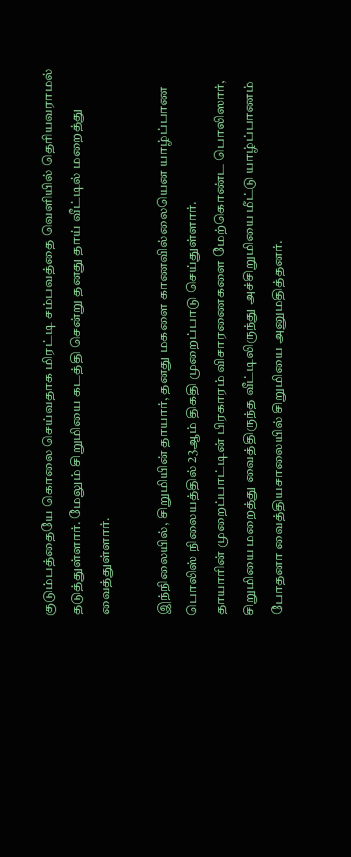குடும்பத்தையே கொலை செய்வதாக மிரட்டி சம்பவத்தை வெளியில் தெரியவராமல் தடுத்துள்ளார். மேலும் சிறுமியை கடத்தி சென்று தனது தாய் வீட்டில் மறைத்து வைத்துள்ளார்.

இந்நிலையில், சிறுமியின் தாயார், தனது மகளை காணவில்லையென யாழ்ப்பாண பொலிஸ் நிலையத்தில் 23ஆம் திகதி முறைப்பாடு செய்துள்ளார்.
தாயாரின் முறைப்பாட்டின் பிரகாரம் விசாரணைகளை மேற்கொண்ட பொலிஸார், சிறுமியை மறைத்து வைத்திருந்த வீட்டிலிருந்து அச்சிறுமியை மீட்டு யாழ்ப்பாணம் போதனா வைத்தியசாலையில் சிறுமியை அனுமதித்தனர்.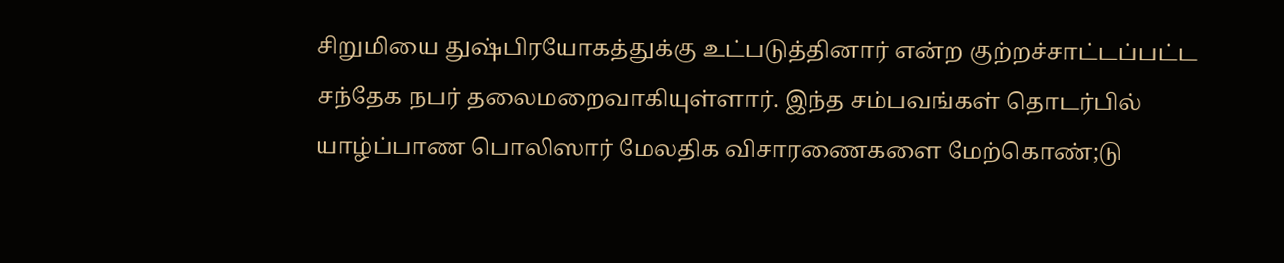சிறுமியை துஷ்பிரயோகத்துக்கு உட்படுத்தினார் என்ற குற்றச்சாட்டப்பட்ட சந்தேக நபர் தலைமறைவாகியுள்ளார். இந்த சம்பவங்கள் தொடர்பில்  யாழ்ப்பாண பொலிஸார் மேலதிக விசாரணைகளை மேற்கொண்;டு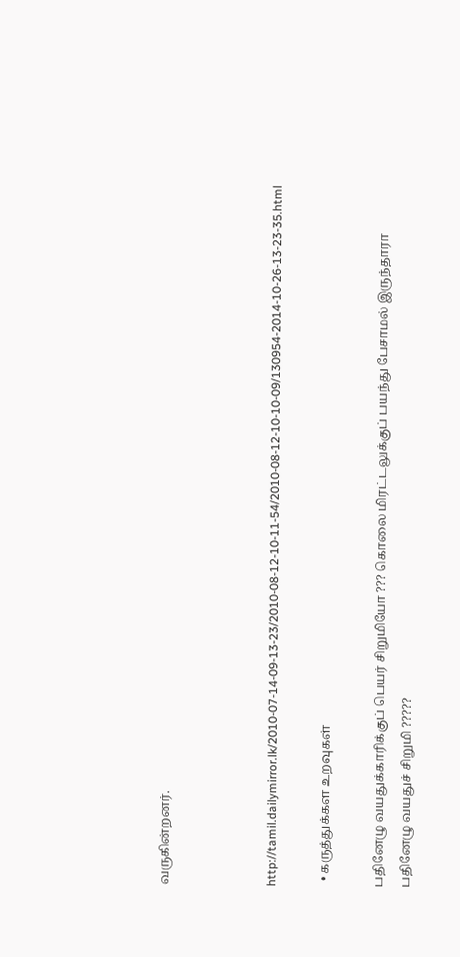வருகின்றனர்.



http://tamil.dailymirror.lk/2010-07-14-09-13-23/2010-08-12-10-11-54/2010-08-12-10-10-09/130954-2014-10-26-13-23-35.html

  • கருத்துக்கள உறவுகள்

பதினேழு வயதுக்காரிக்குப் பெயர் சிறுமியோ ??? கொலை மிரட்டலுக்குப் பயந்து பேசாமல் இருந்தாரா பதினேழு வயதுச் சிறுமி ?????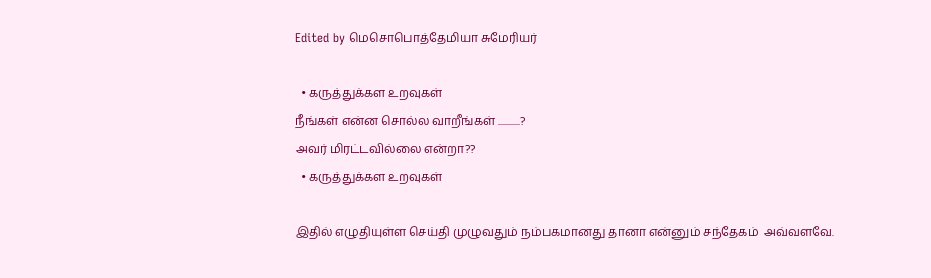Edited by மெசொபொத்தேமியா சுமேரியர்

  • கருத்துக்கள உறவுகள்
நீங்கள் என்ன சொல்ல வாறீங்கள் ...........?
அவர் மிரட்டவில்லை என்றா??
  • கருத்துக்கள உறவுகள்

இதில் எழுதியுள்ள செய்தி முழுவதும் நம்பகமானது தானா என்னும் சந்தேகம்  அவ்வளவே.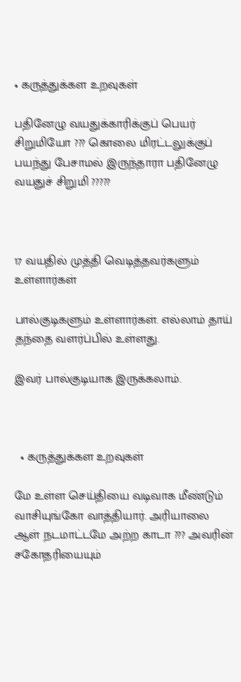• கருத்துக்கள உறவுகள்

பதினேழு வயதுக்காரிக்குப் பெயர் சிறுமியோ ??? கொலை மிரட்டலுக்குப் பயந்து பேசாமல் இருந்தாரா பதினேழு வயதுச் சிறுமி ?????



17 வயதில் முத்தி வெடித்தவர்களும் உள்ளார்கள்

பால்குடிகளும் உள்ளார்கள். எல்லாம் தாய் தந்தை வளர்ப்பில் உள்ளது.

இவர் பால்குடியாக இருக்கலாம்.



  • கருத்துக்கள உறவுகள்

மே உள்ள செய்தியை வடிவாக மீண்டும் வாசியுங்கோ வாத்தியார். அரியாலை ஆள் நடமாட்டமே அற்ற காடா ??? அவரின் சகோதரியையும்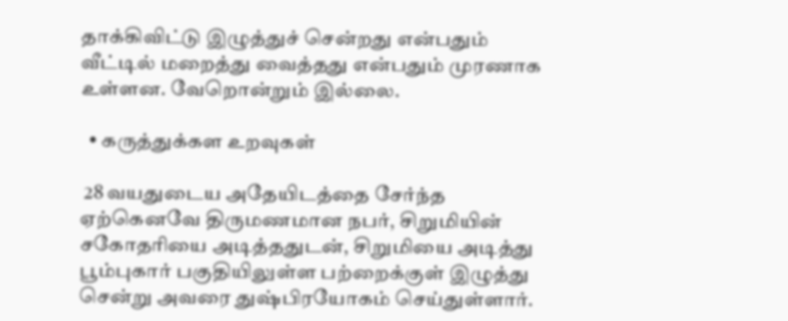தாக்கிவிட்டு இழுத்துச் சென்றது என்பதும் வீட்டில் மறைத்து வைத்தது என்பதும் முரணாக உள்ளன. வேறொன்றும் இல்லை.

  • கருத்துக்கள உறவுகள்

 28 வயதுடைய அதேயிடத்தை சேர்ந்த ஏற்கெனவே திருமணமான நபர், சிறுமியின் சகோதரியை அடித்ததுடன், சிறுமியை அடித்து பூம்புகார் பகுதியிலுள்ள பற்றைக்குள் இழுத்து சென்று அவரை துஷ்பிரயோகம் செய்துள்ளார்.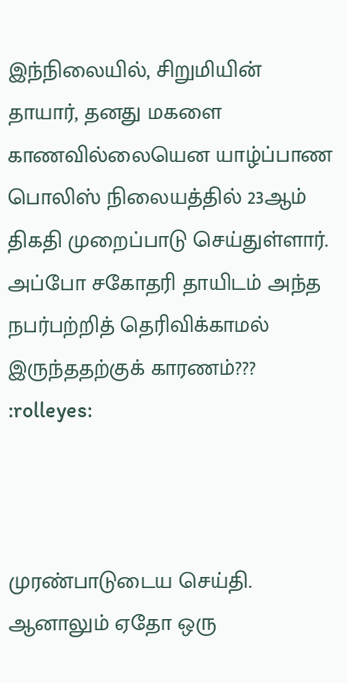இந்நிலையில், சிறுமியின் தாயார், தனது மகளை காணவில்லையென யாழ்ப்பாண பொலிஸ் நிலையத்தில் 23ஆம் திகதி முறைப்பாடு செய்துள்ளார். அப்போ சகோதரி தாயிடம் அந்த நபர்பற்றித் தெரிவிக்காமல் இருந்ததற்குக் காரணம்??? :rolleyes:



முரண்பாடுடைய செய்தி. ஆனாலும் ஏதோ ஒரு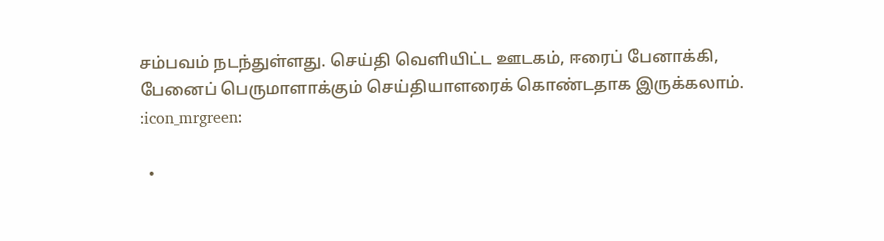சம்பவம் நடந்துள்ளது. செய்தி வெளியிட்ட ஊடகம், ஈரைப் பேனாக்கி, பேனைப் பெருமாளாக்கும் செய்தியாளரைக் கொண்டதாக இருக்கலாம். :icon_mrgreen:

  •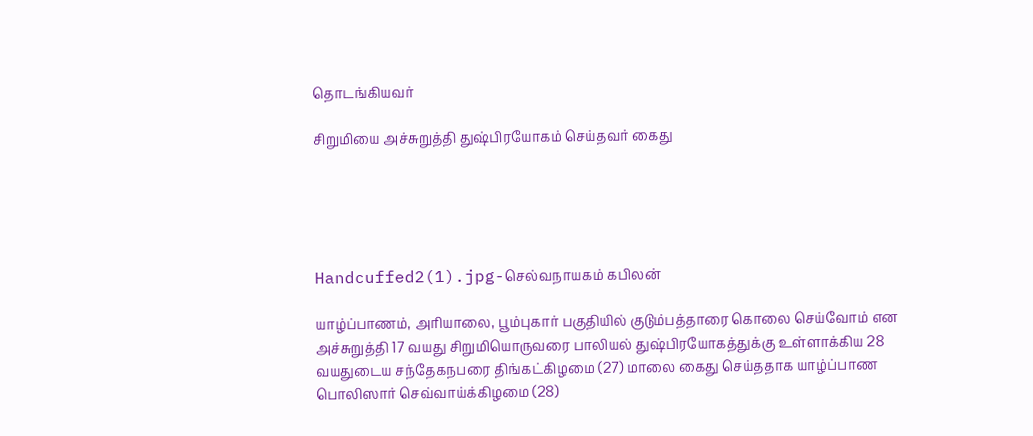தொடங்கியவர்

சிறுமியை அச்சுறுத்தி துஷ்பிரயோகம் செய்தவர் கைது





Handcuffed2(1).jpg-செல்வநாயகம் கபிலன்

யாழ்ப்பாணம், அரியாலை, பூம்புகார் பகுதியில் குடும்பத்தாரை கொலை செய்வோம் என அச்சுறுத்தி 17 வயது சிறுமியொருவரை பாலியல் துஷ்பிரயோகத்துக்கு உள்ளாக்கிய 28 வயதுடைய சந்தேகநபரை திங்கட்கிழமை (27) மாலை கைது செய்ததாக யாழ்ப்பாண பொலிஸார் செவ்வாய்க்கிழமை (28)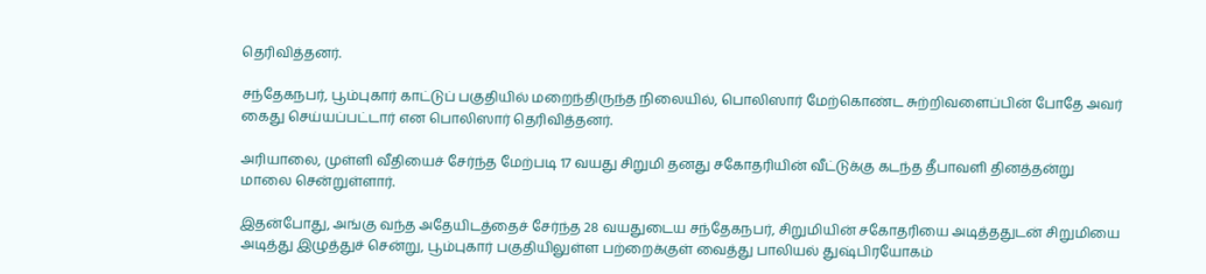தெரிவித்தனர்.

சந்தேகநபர், பூம்புகார் காட்டுப் பகுதியில் மறைந்திருந்த நிலையில், பொலிஸார் மேற்கொண்ட சுற்றிவளைப்பின் போதே அவர் கைது செய்யப்பட்டார் என பொலிஸார் தெரிவித்தனர்.

அரியாலை, முள்ளி வீதியைச் சேர்ந்த மேற்படி 17 வயது சிறுமி தனது சகோதரியின் வீட்டுக்கு கடந்த தீபாவளி தினத்தன்று மாலை சென்றுள்ளார்.

இதன்போது, அங்கு வந்த அதேயிடத்தைச் சேர்ந்த 28 வயதுடைய சந்தேகநபர், சிறுமியின் சகோதரியை அடித்ததுடன் சிறுமியை அடித்து இழுத்துச் சென்று, பூம்புகார் பகுதியிலுள்ள பற்றைக்குள் வைத்து பாலியல் துஷ்பிரயோகம்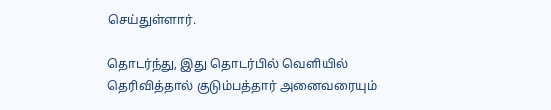செய்துள்ளார்.

தொடர்ந்து, இது தொடர்பில் வெளியில் தெரிவித்தால் குடும்பத்தார் அனைவரையும்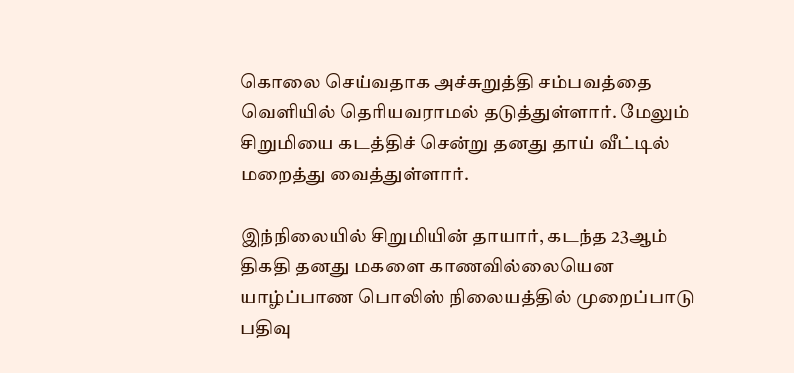கொலை செய்வதாக அச்சுறுத்தி சம்பவத்தை வெளியில் தெரியவராமல் தடுத்துள்ளார். மேலும் சிறுமியை கடத்திச் சென்று தனது தாய் வீட்டில் மறைத்து வைத்துள்ளார்.

இந்நிலையில் சிறுமியின் தாயார், கடந்த 23ஆம் திகதி தனது மகளை காணவில்லையென யாழ்ப்பாண பொலிஸ் நிலையத்தில் முறைப்பாடு பதிவு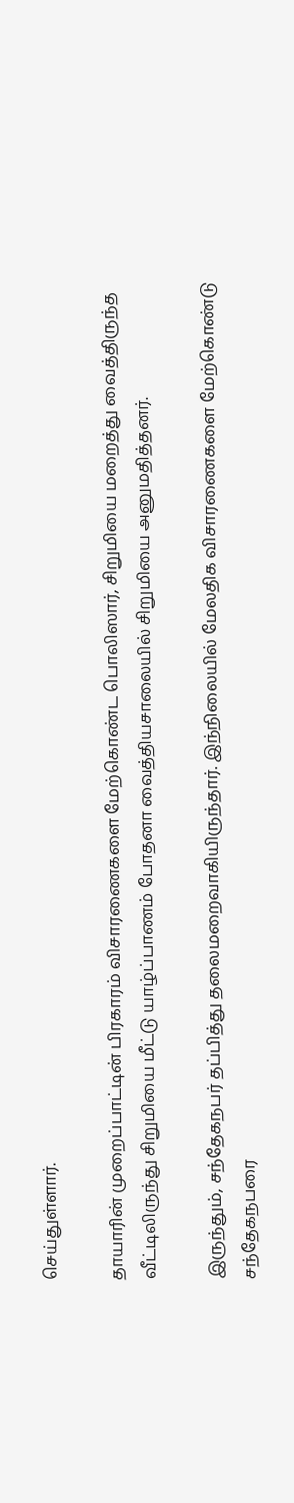செய்துள்ளார்.

தாயாரின் முறைப்பாட்டின் பிரகாரம் விசாரணைகளை மேற்கொண்ட பொலிஸார், சிறுமியை மறைத்து வைத்திருந்த வீட்டிலிருந்து சிறுமியை மீட்டு யாழ்ப்பாணம் போதனா வைத்தியசாலையில் சிறுமியை அனுமதித்தனர்.

இருந்தும், சந்தேகநபர் தப்பித்து தலைமறைவாகியிருந்தார். இந்நிலையில் மேலதிக விசாரணைகளை மேற்கொண்டு சந்தேகநபரை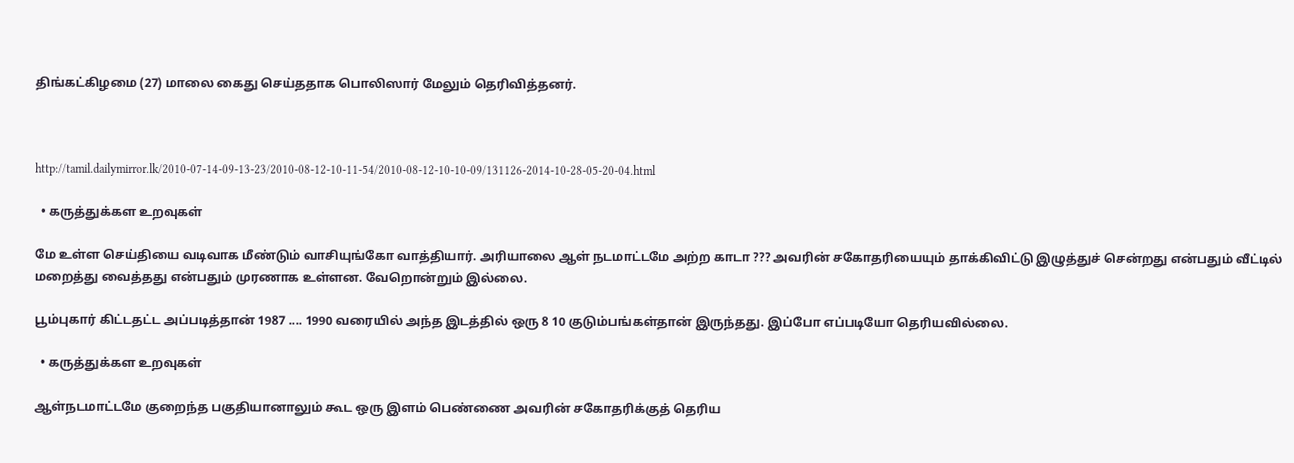திங்கட்கிழமை (27) மாலை கைது செய்ததாக பொலிஸார் மேலும் தெரிவித்தனர்.



http://tamil.dailymirror.lk/2010-07-14-09-13-23/2010-08-12-10-11-54/2010-08-12-10-10-09/131126-2014-10-28-05-20-04.html

  • கருத்துக்கள உறவுகள்

மே உள்ள செய்தியை வடிவாக மீண்டும் வாசியுங்கோ வாத்தியார். அரியாலை ஆள் நடமாட்டமே அற்ற காடா ??? அவரின் சகோதரியையும் தாக்கிவிட்டு இழுத்துச் சென்றது என்பதும் வீட்டில் மறைத்து வைத்தது என்பதும் முரணாக உள்ளன. வேறொன்றும் இல்லை.

பூம்புகார் கிட்டதட்ட அப்படித்தான் 1987 .... 1990 வரையில் அந்த இடத்தில் ஒரு 8 10 குடும்பங்கள்தான் இருந்தது. இப்போ எப்படியோ தெரியவில்லை.

  • கருத்துக்கள உறவுகள்

ஆள்நடமாட்டமே குறைந்த பகுதியானாலும் கூட ஒரு இளம் பெண்ணை அவரின் சகோதரிக்குத் தெரிய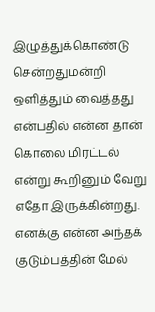இழுத்துக்கொண்டு சென்றதுமன்றி ஒளித்தும் வைத்தது என்பதில் என்ன தான் கொலை மிரட்டல் என்று கூறினும் வேறு எதோ இருக்கின்றது. எனக்கு என்ன அந்தக் குடும்பத்தின் மேல்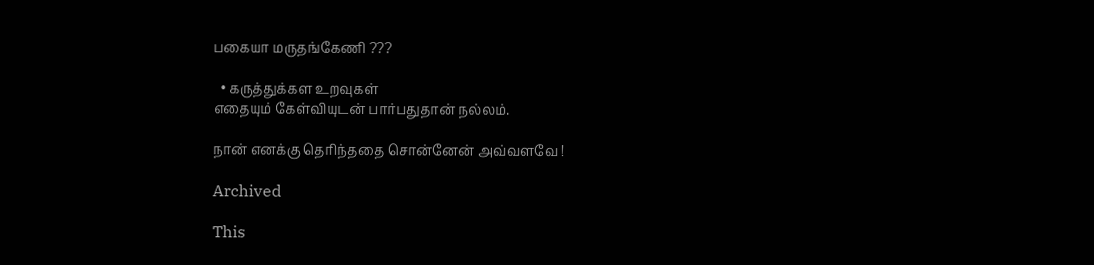பகையா மருதங்கேணி ???

  • கருத்துக்கள உறவுகள்
எதையும் கேள்வியுடன் பார்பதுதான் நல்லம்.

நான் எனக்கு தெரிந்ததை சொன்னேன் அவ்வளவே !

Archived

This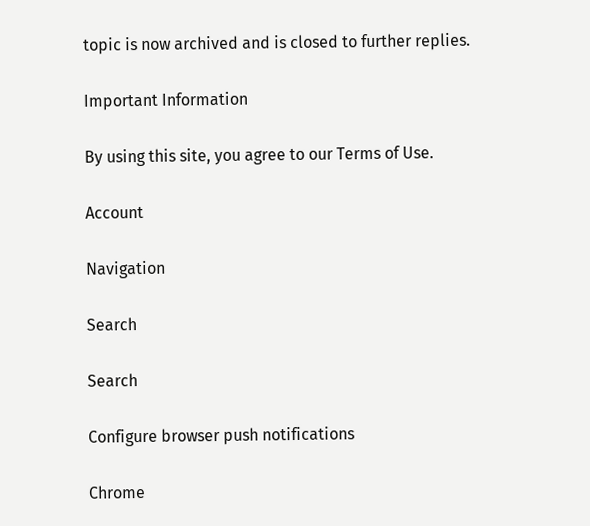topic is now archived and is closed to further replies.

Important Information

By using this site, you agree to our Terms of Use.

Account

Navigation

Search

Search

Configure browser push notifications

Chrome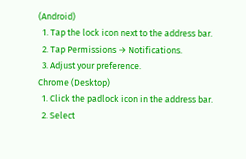(Android)
  1. Tap the lock icon next to the address bar.
  2. Tap Permissions → Notifications.
  3. Adjust your preference.
Chrome (Desktop)
  1. Click the padlock icon in the address bar.
  2. Select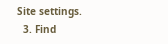Site settings.
  3. Find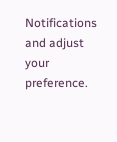Notifications and adjust your preference.